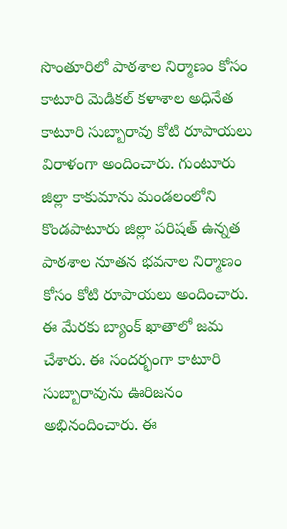సొంతూరిలో పాఠశాల నిర్మాణం కోసం కాటూరి మెడికల్ కళాశాల అధినేత కాటూరి సుబ్బారావు కోటి రూపాయలు విరాళంగా అందించారు. గుంటూరు జిల్లా కాకుమాను మండలంలోని కొండపాటూరు జిల్లా పరిషత్ ఉన్నత పాఠశాల నూతన భవనాల నిర్మాణం కోసం కోటి రూపాయలు అందించారు. ఈ మేరకు బ్యాంక్ ఖాతాలో జమ చేశారు. ఈ సందర్భంగా కాటూరి సుబ్బారావును ఊరిజనం అభినందించారు. ఈ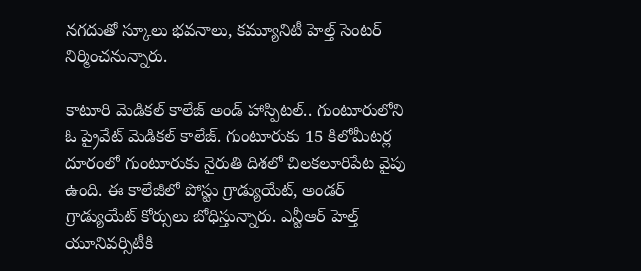నగదుతో స్కూలు భవనాలు, కమ్యూనిటీ హెల్త్ సెంటర్ నిర్మించనున్నారు.

కాటూరి మెడికల్ కాలేజ్ అండ్ హాస్పిటల్.. గుంటూరులోని ఓ ప్రైవేట్ మెడికల్ కాలేజ్. గుంటూరుకు 15 కిలోమీటర్ల దూరంలో గుంటూరుకు నైరుతి దిశలో చిలకలూరిపేట వైపు ఉంది. ఈ కాలేజీలో పోస్టు గ్రాడ్యుయేట్, అండర్ గ్రాడ్యుయేట్ కోర్సులు బోధిస్తున్నారు. ఎన్టీఆర్ హెల్త్ యూనివర్సిటీకి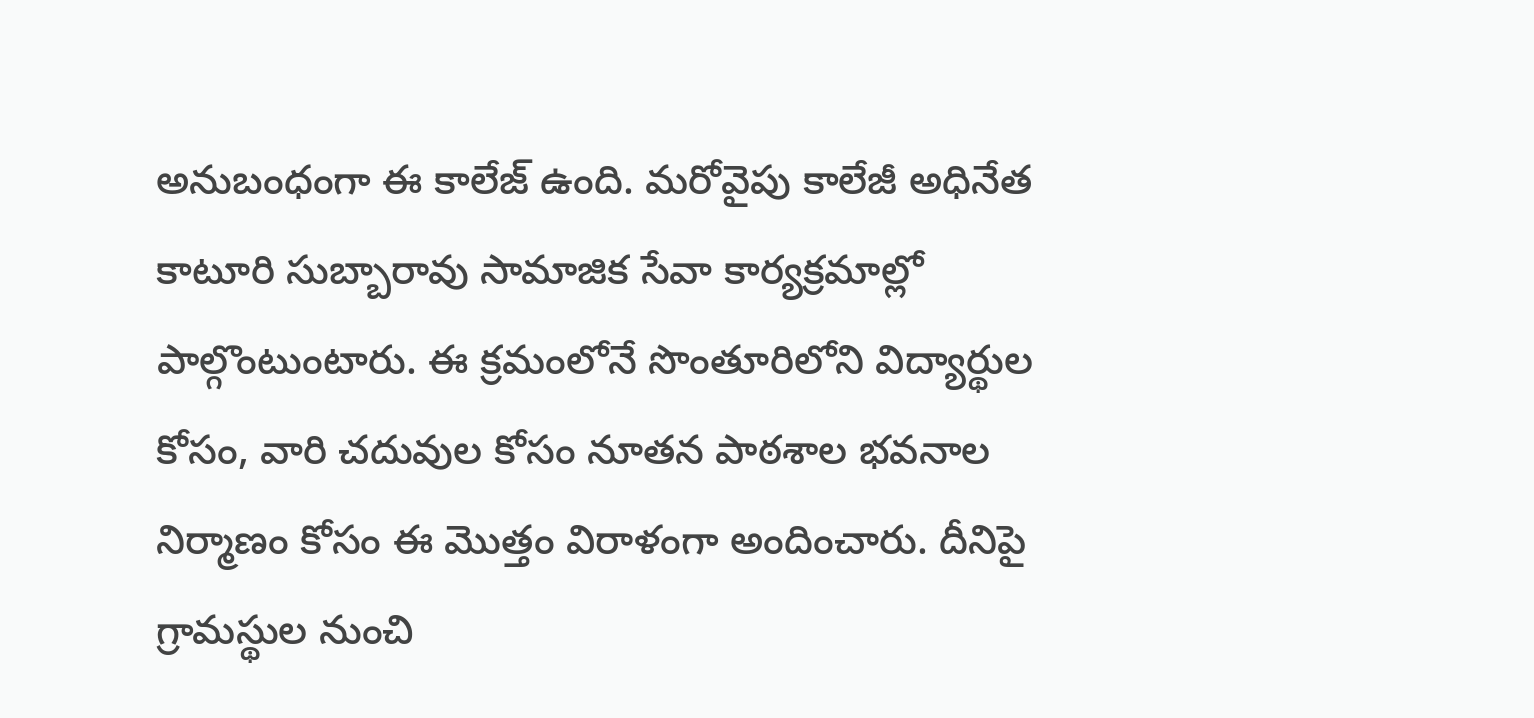అనుబంధంగా ఈ కాలేజ్ ఉంది. మరోవైపు కాలేజీ అధినేత కాటూరి సుబ్బారావు సామాజిక సేవా కార్యక్రమాల్లో పాల్గొంటుంటారు. ఈ క్రమంలోనే సొంతూరిలోని విద్యార్థుల కోసం, వారి చదువుల కోసం నూతన పాఠశాల భవనాల నిర్మాణం కోసం ఈ మొత్తం విరాళంగా అందించారు. దీనిపై గ్రామస్థుల నుంచి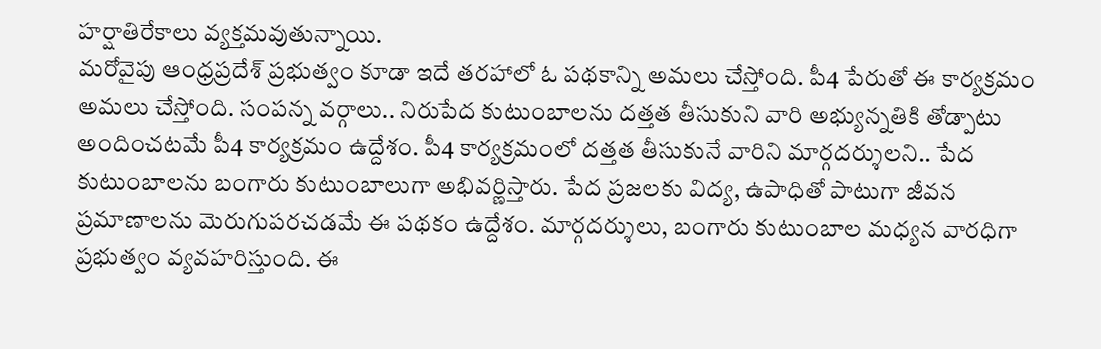హర్షాతిరేకాలు వ్యక్తమవుతున్నాయి.
మరోవైపు ఆంధ్రప్రదేశ్ ప్రభుత్వం కూడా ఇదే తరహాలో ఓ పథకాన్ని అమలు చేస్తోంది. పీ4 పేరుతో ఈ కార్యక్రమం అమలు చేస్తోంది. సంపన్న వర్గాలు.. నిరుపేద కుటుంబాలను దత్తత తీసుకుని వారి అభ్యున్నతికి తోడ్పాటు అందించటమే పీ4 కార్యక్రమం ఉద్దేశం. పీ4 కార్యక్రమంలో దత్తత తీసుకునే వారిని మార్గదర్శులని.. పేద కుటుంబాలను బంగారు కుటుంబాలుగా అభివర్ణిస్తారు. పేద ప్రజలకు విద్య, ఉపాధితో పాటుగా జీవన ప్రమాణాలను మెరుగుపరచడమే ఈ పథకం ఉద్దేశం. మార్గదర్శులు, బంగారు కుటుంబాల మధ్యన వారధిగా ప్రభుత్వం వ్యవహరిస్తుంది. ఈ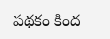పథకం కింద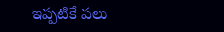ఇప్పటికే పలు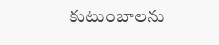కుటుంబాలను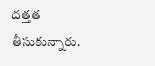దత్తత తీసుకున్నారు.